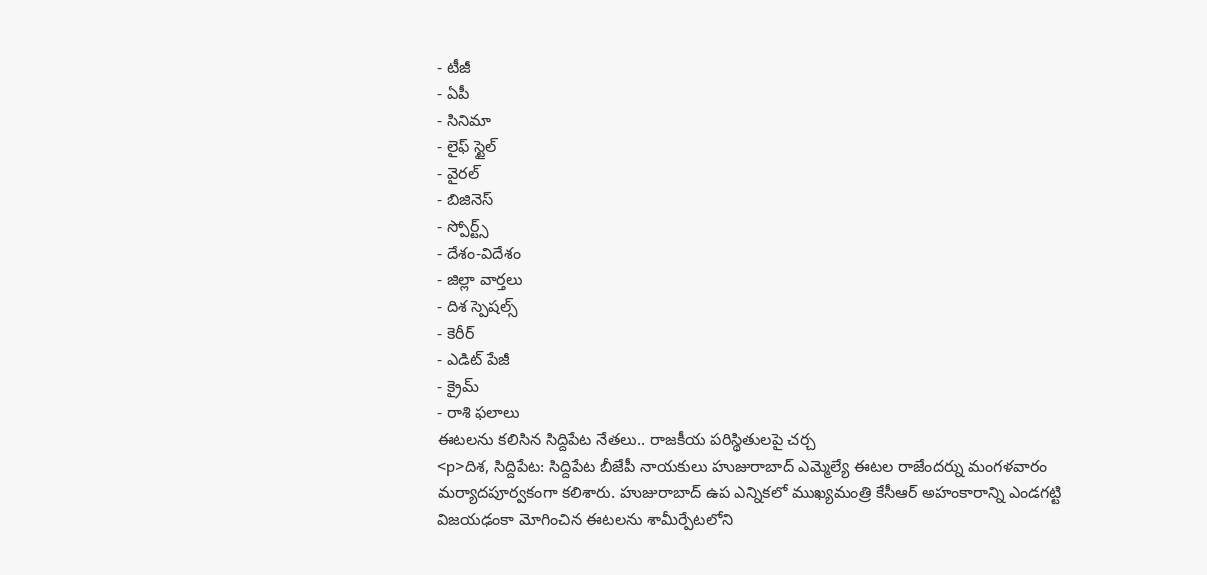- టీజీ
- ఏపీ
- సినిమా
- లైఫ్ స్టైల్
- వైరల్
- బిజినెస్
- స్పోర్ట్స్
- దేశం-విదేశం
- జిల్లా వార్తలు
- దిశ స్పెషల్స్
- కెరీర్
- ఎడిట్ పేజీ
- క్రైమ్
- రాశి ఫలాలు
ఈటలను కలిసిన సిద్దిపేట నేతలు.. రాజకీయ పరిస్థితులపై చర్చ
<p>దిశ, సిద్దిపేట: సిద్దిపేట బీజేపీ నాయకులు హుజురాబాద్ ఎమ్మెల్యే ఈటల రాజేందర్ను మంగళవారం మర్యాదపూర్వకంగా కలిశారు. హుజురాబాద్ ఉప ఎన్నికలో ముఖ్యమంత్రి కేసీఆర్ అహంకారాన్ని ఎండగట్టి విజయఢంకా మోగించిన ఈటలను శామీర్పేటలోని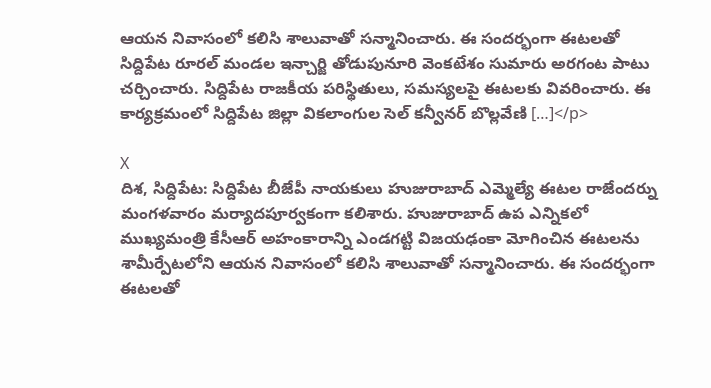ఆయన నివాసంలో కలిసి శాలువాతో సన్మానించారు. ఈ సందర్భంగా ఈటలతో సిద్దిపేట రూరల్ మండల ఇన్చార్జి తోడుపునూరి వెంకటేశం సుమారు అరగంట పాటు చర్చించారు. సిద్దిపేట రాజకీయ పరిస్థితులు, సమస్యలపై ఈటలకు వివరించారు. ఈ కార్యక్రమంలో సిద్దిపేట జిల్లా వికలాంగుల సెల్ కన్వీనర్ బొల్లవేణి […]</p>

X
దిశ, సిద్దిపేట: సిద్దిపేట బీజేపీ నాయకులు హుజురాబాద్ ఎమ్మెల్యే ఈటల రాజేందర్ను మంగళవారం మర్యాదపూర్వకంగా కలిశారు. హుజురాబాద్ ఉప ఎన్నికలో ముఖ్యమంత్రి కేసీఆర్ అహంకారాన్ని ఎండగట్టి విజయఢంకా మోగించిన ఈటలను శామీర్పేటలోని ఆయన నివాసంలో కలిసి శాలువాతో సన్మానించారు. ఈ సందర్భంగా ఈటలతో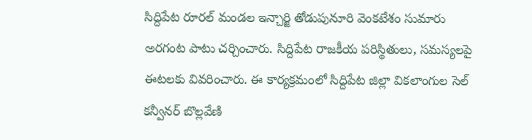సిద్దిపేట రూరల్ మండల ఇన్చార్జి తోడుపునూరి వెంకటేశం సుమారు అరగంట పాటు చర్చించారు. సిద్దిపేట రాజకీయ పరిస్థితులు, సమస్యలపై ఈటలకు వివరించారు. ఈ కార్యక్రమంలో సిద్దిపేట జిల్లా వికలాంగుల సెల్ కన్వీనర్ బొల్లవేణి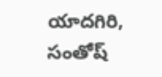యాదగిరి, సంతోష్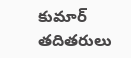కుమార్ తదితరులు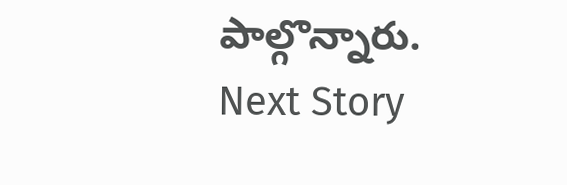పాల్గొన్నారు.
Next Story